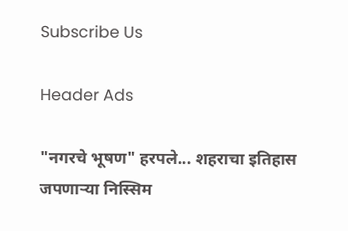Subscribe Us

Header Ads

"नगरचे भूषण" हरपले... शहराचा इतिहास जपणाऱ्या निस्सिम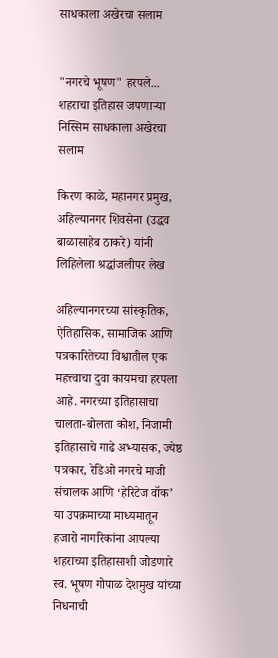साधकाला अखेरचा सलाम


"नगरचे भूषण" हरपले... शहराचा इतिहास जपणाऱ्या निस्सिम साधकाला अखेरचा सलाम

किरण काळे, महानगर प्रमुख, अहिल्यानगर शिवसेना (उद्धव बाळासाहेब ठाकरे) यांनी लिहिलेला श्रद्धांजलीपर लेख

अहिल्यानगरच्या सांस्कृतिक, ऐतिहासिक, सामाजिक आणि पत्रकारितेच्या विश्वातील एक महत्त्वाचा दुवा कायमचा हरपला आहे. नगरच्या इतिहासाचा चालता-बोलता कोश, निजामी इतिहासाचे गाढे अभ्यासक, ज्येष्ठ पत्रकार, रेडिओ नगरचे माजी संचालक आणि ‘हेरिटेज वॉक’ या उपक्रमाच्या माध्यमातून हजारो नागरिकांना आपल्या शहराच्या इतिहासाशी जोडणारे स्व. भूषण गोपाळ देशमुख यांच्या निधनाची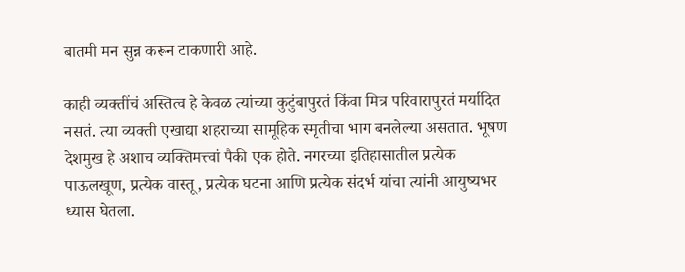बातमी मन सुन्न करून टाकणारी आहे.

काही व्यक्तींचं अस्तित्व हे केवळ त्यांच्या कुटुंबापुरतं किंवा मित्र परिवारापुरतं मर्यादित नसतं. त्या व्यक्ती एखाद्या शहराच्या सामूहिक स्मृतीचा भाग बनलेल्या असतात. भूषण देशमुख हे अशाच व्यक्तिमत्त्वां पैकी एक होते. नगरच्या इतिहासातील प्रत्येक पाऊलखूण, प्रत्येक वास्तू, प्रत्येक घटना आणि प्रत्येक संदर्भ यांचा त्यांनी आयुष्यभर ध्यास घेतला.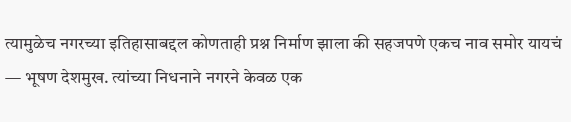त्यामुळेच नगरच्या इतिहासाबद्दल कोणताही प्रश्न निर्माण झाला की सहजपणे एकच नाव समोर यायचं — भूषण देशमुख. त्यांच्या निधनाने नगरने केवळ एक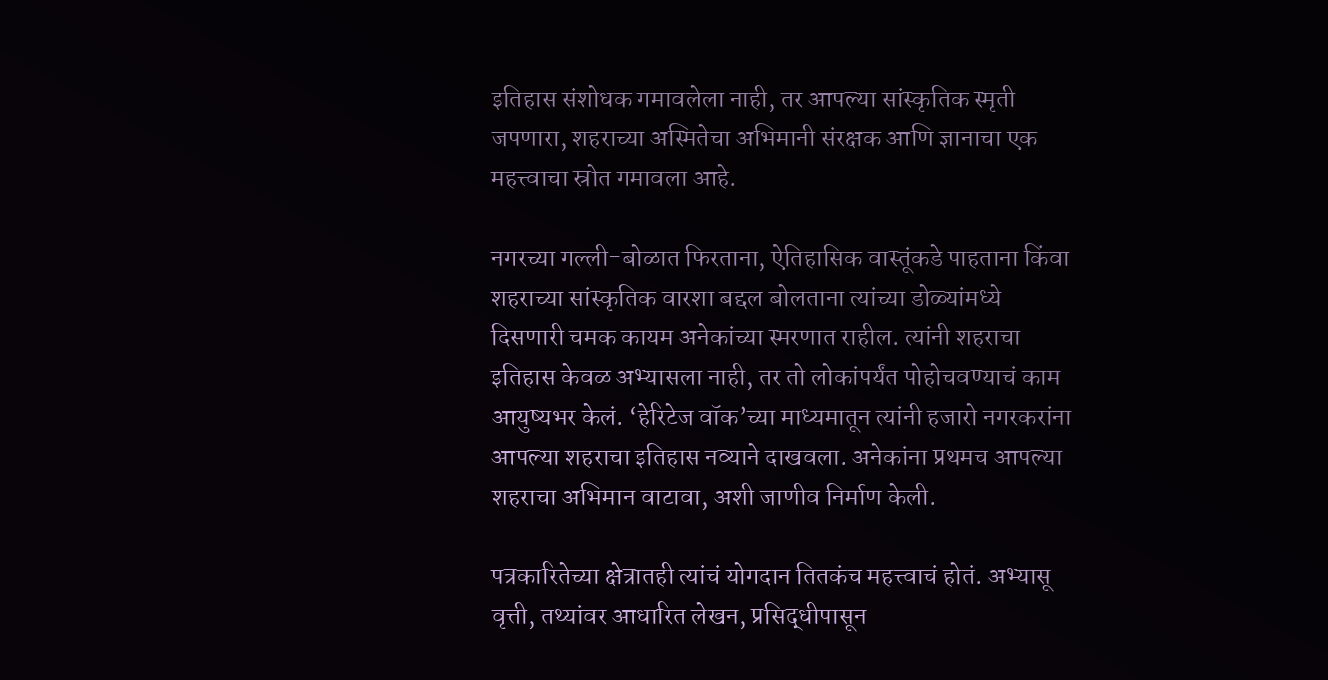इतिहास संशोधक गमावलेला नाही, तर आपल्या सांस्कृतिक स्मृती जपणारा, शहराच्या अस्मितेचा अभिमानी संरक्षक आणि ज्ञानाचा एक महत्त्वाचा स्रोत गमावला आहे.

नगरच्या गल्ली-बोळात फिरताना, ऐतिहासिक वास्तूंकडे पाहताना किंवा शहराच्या सांस्कृतिक वारशा बद्दल बोलताना त्यांच्या डोळ्यांमध्ये दिसणारी चमक कायम अनेकांच्या स्मरणात राहील. त्यांनी शहराचा इतिहास केवळ अभ्यासला नाही, तर तो लोकांपर्यंत पोहोचवण्याचं काम आयुष्यभर केलं. ‘हेरिटेज वॉक’च्या माध्यमातून त्यांनी हजारो नगरकरांना आपल्या शहराचा इतिहास नव्याने दाखवला. अनेकांना प्रथमच आपल्या शहराचा अभिमान वाटावा, अशी जाणीव निर्माण केली.

पत्रकारितेच्या क्षेत्रातही त्यांचं योगदान तितकंच महत्त्वाचं होतं. अभ्यासू वृत्ती, तथ्यांवर आधारित लेखन, प्रसिद्धीपासून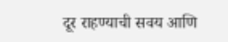दूर राहण्याची सवय आणि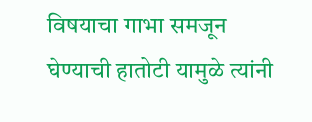विषयाचा गाभा समजून घेण्याची हातोटी यामुळे त्यांनी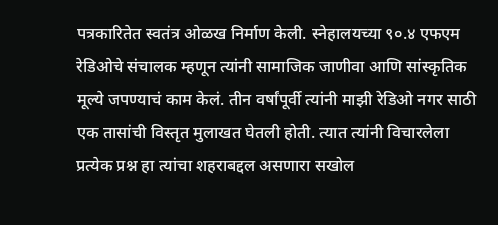पत्रकारितेत स्वतंत्र ओळख निर्माण केली. स्नेहालयच्या ९०.४ एफएम रेडिओचे संचालक म्हणून त्यांनी सामाजिक जाणीवा आणि सांस्कृतिक मूल्ये जपण्याचं काम केलं. तीन वर्षांपूर्वी त्यांनी माझी रेडिओ नगर साठी एक तासांची विस्तृत मुलाखत घेतली होती. त्यात त्यांनी विचारलेला प्रत्येक प्रश्न हा त्यांचा शहराबद्दल असणारा सखोल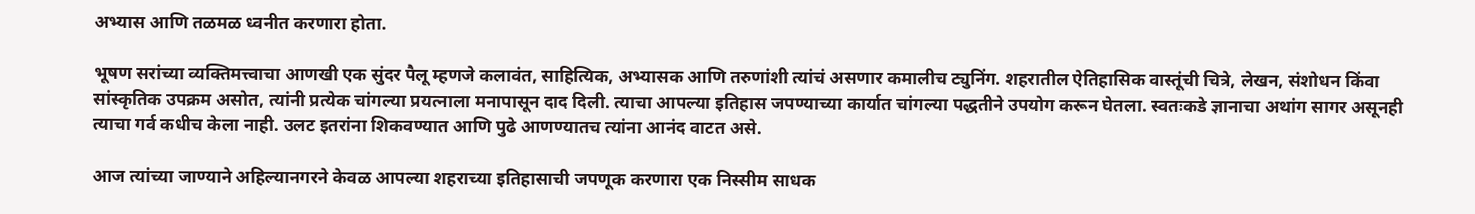अभ्यास आणि तळमळ ध्वनीत करणारा होता.

भूषण सरांच्या व्यक्तिमत्त्वाचा आणखी एक सुंदर पैलू म्हणजे कलावंत, साहित्यिक, अभ्यासक आणि तरुणांशी त्यांचं असणार कमालीच ट्युनिंग. शहरातील ऐतिहासिक वास्तूंची चित्रे, लेखन, संशोधन किंवा सांस्कृतिक उपक्रम असोत, त्यांनी प्रत्येक चांगल्या प्रयत्नाला मनापासून दाद दिली. त्याचा आपल्या इतिहास जपण्याच्या कार्यात चांगल्या पद्धतीने उपयोग करून घेतला. स्वतःकडे ज्ञानाचा अथांग सागर असूनही त्याचा गर्व कधीच केला नाही. उलट इतरांना शिकवण्यात आणि पुढे आणण्यातच त्यांना आनंद वाटत असे.

आज त्यांच्या जाण्याने अहिल्यानगरने केवळ आपल्या शहराच्या इतिहासाची जपणूक करणारा एक निस्सीम साधक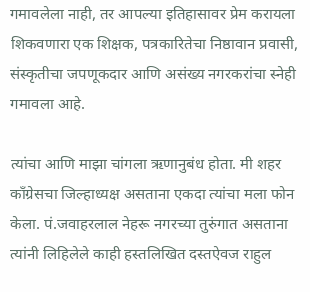गमावलेला नाही, तर आपल्या इतिहासावर प्रेम करायला शिकवणारा एक शिक्षक, पत्रकारितेचा निष्ठावान प्रवासी, संस्कृतीचा जपणूकदार आणि असंख्य नगरकरांचा स्नेही गमावला आहे.

त्यांचा आणि माझा चांगला ऋणानुबंध होता. मी शहर काँग्रेसचा जिल्हाध्यक्ष असताना एकदा त्यांचा मला फोन केला. पं.जवाहरलाल नेहरू नगरच्या तुरुंगात असताना त्यांनी लिहिलेले काही हस्तलिखित दस्तऐवज राहुल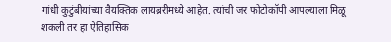गांधी कुटुंबीयांच्या वैयक्तिक लायब्ररीमध्ये आहेत. त्यांची जर फोटोकॉपी आपल्याला मिळू शकली तर हा ऐतिहासिक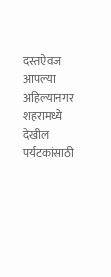दस्तऐवज आपल्या अहिल्यानगर शहरामध्ये देखील पर्यटकांसाठी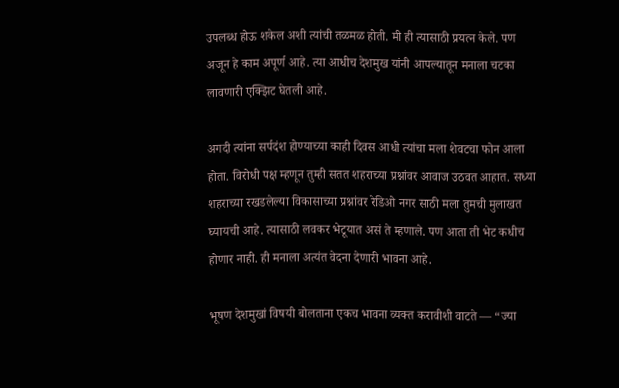उपलब्ध होऊ शकेल अशी त्यांची तळमळ होती. मी ही त्यासाठी प्रयत्न केले. पण अजून हे काम अपूर्ण आहे. त्या आधीच देशमुख यांनी आपल्यातून मनाला चटका लावणारी एक्झिट घेतली आहे.

अगदी त्यांना सर्पदंश होण्याच्या काही दिवस आधी त्यांचा मला शेवटचा फोन आला होता. विरोधी पक्ष म्हणून तुम्ही सतत शहराच्या प्रश्नांवर आवाज उठवत आहात. सध्या शहराच्या रखडलेल्या विकासाच्या प्रश्नांवर रेडिओ नगर साठी मला तुमची मुलाखत घ्यायची आहे. त्यासाठी लवकर भेटूयात असं ते म्हणाले. पण आता ती भेट कधीच होणार नाही. ही मनाला अत्यंत वेदना देणारी भावना आहे.

भूषण देशमुखां विषयी बोलताना एकच भावना व्यक्त करावीशी वाटते — “ज्या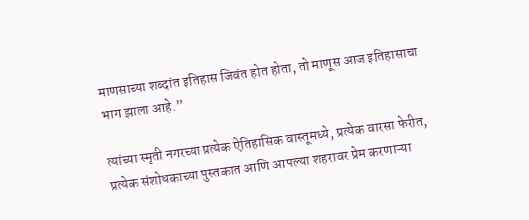माणसाच्या शब्दांत इतिहास जिवंत होत होता, तो माणूस आज इतिहासाचा भाग झाला आहे.”

त्यांच्या स्मृती नगरच्या प्रत्येक ऐतिहासिक वास्तूमध्ये, प्रत्येक वारसा फेरीत, प्रत्येक संशोधकाच्या पुस्तकात आणि आपल्या शहरावर प्रेम करणाऱ्या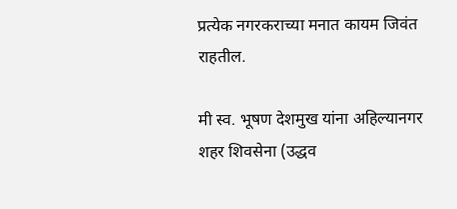प्रत्येक नगरकराच्या मनात कायम जिवंत राहतील.

मी स्व. भूषण देशमुख यांना अहिल्यानगर शहर शिवसेना (उद्धव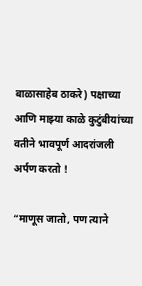बाळासाहेब ठाकरे) पक्षाच्या आणि माझ्या काळे कुटुंबीयांच्या वतीने भावपूर्ण आदरांजली अर्पण करतो !

“माणूस जातो, पण त्याने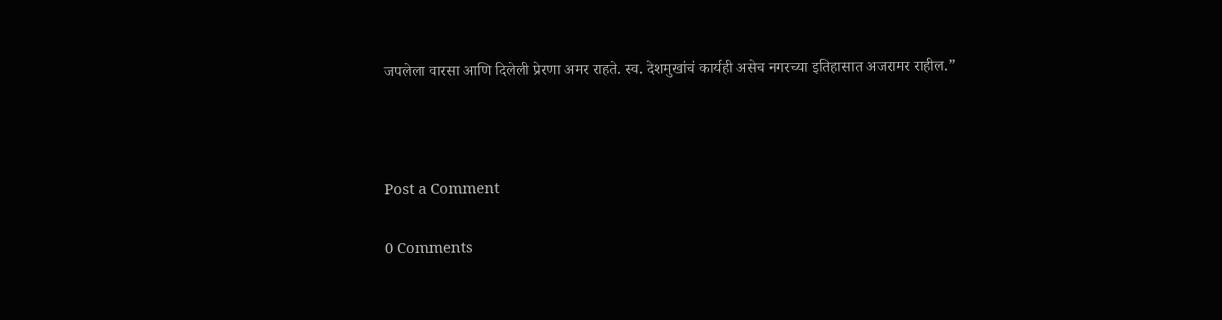जपलेला वारसा आणि दिलेली प्रेरणा अमर राहते. स्व. देशमुखांचं कार्यही असेच नगरच्या इतिहासात अजरामर राहील.”



Post a Comment

0 Comments